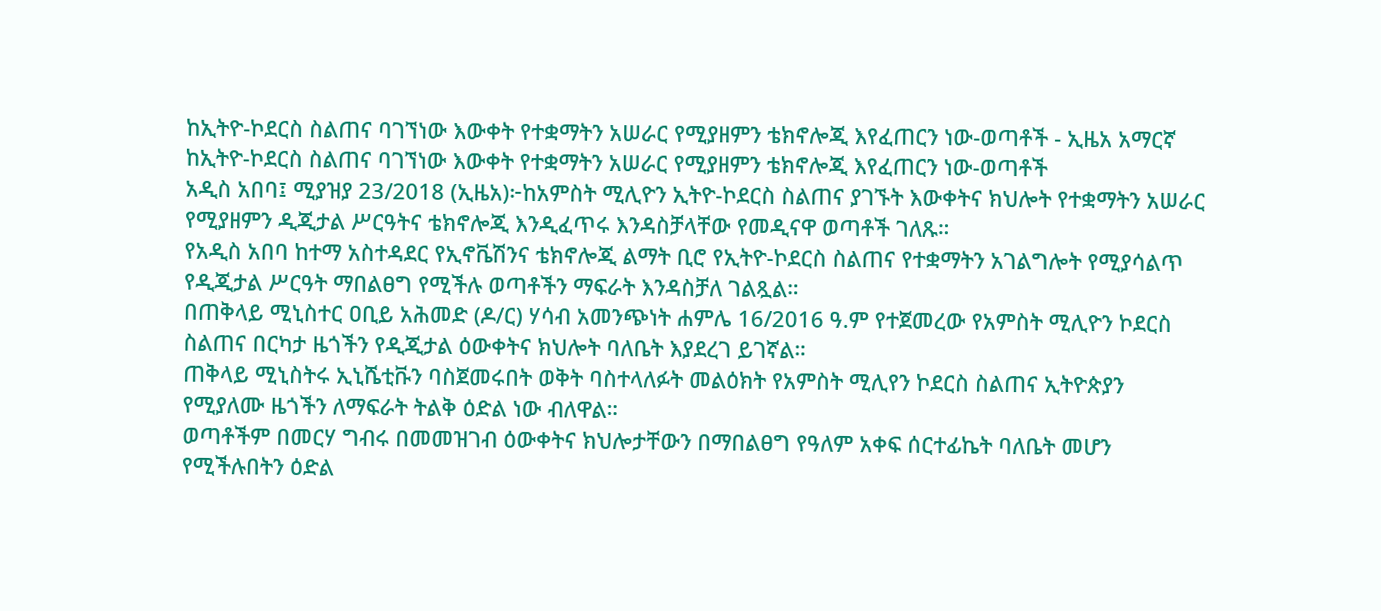ከኢትዮ-ኮደርስ ስልጠና ባገኘነው እውቀት የተቋማትን አሠራር የሚያዘምን ቴክኖሎጂ እየፈጠርን ነው-ወጣቶች - ኢዜአ አማርኛ
ከኢትዮ-ኮደርስ ስልጠና ባገኘነው እውቀት የተቋማትን አሠራር የሚያዘምን ቴክኖሎጂ እየፈጠርን ነው-ወጣቶች
አዲስ አበባ፤ ሚያዝያ 23/2018 (ኢዜአ)፦ከአምስት ሚሊዮን ኢትዮ-ኮደርስ ስልጠና ያገኙት እውቀትና ክህሎት የተቋማትን አሠራር የሚያዘምን ዲጂታል ሥርዓትና ቴክኖሎጂ እንዲፈጥሩ እንዳስቻላቸው የመዲናዋ ወጣቶች ገለጹ።
የአዲስ አበባ ከተማ አስተዳደር የኢኖቬሽንና ቴክኖሎጂ ልማት ቢሮ የኢትዮ-ኮደርስ ስልጠና የተቋማትን አገልግሎት የሚያሳልጥ የዲጂታል ሥርዓት ማበልፀግ የሚችሉ ወጣቶችን ማፍራት እንዳስቻለ ገልጿል።
በጠቅላይ ሚኒስተር ዐቢይ አሕመድ (ዶ/ር) ሃሳብ አመንጭነት ሐምሌ 16/2016 ዓ.ም የተጀመረው የአምስት ሚሊዮን ኮደርስ ስልጠና በርካታ ዜጎችን የዲጂታል ዕውቀትና ክህሎት ባለቤት እያደረገ ይገኛል።
ጠቅላይ ሚኒስትሩ ኢኒሼቲቩን ባስጀመሩበት ወቅት ባስተላለፉት መልዕክት የአምስት ሚሊየን ኮደርስ ስልጠና ኢትዮጵያን የሚያለሙ ዜጎችን ለማፍራት ትልቅ ዕድል ነው ብለዋል።
ወጣቶችም በመርሃ ግብሩ በመመዝገብ ዕውቀትና ክህሎታቸውን በማበልፀግ የዓለም አቀፍ ሰርተፊኬት ባለቤት መሆን የሚችሉበትን ዕድል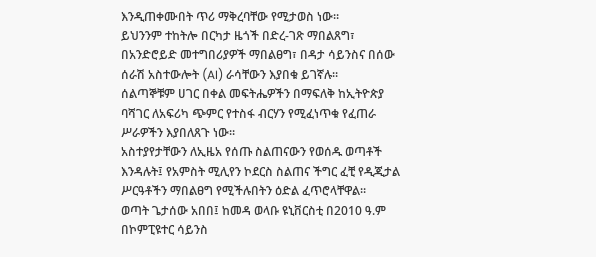እንዲጠቀሙበት ጥሪ ማቅረባቸው የሚታወስ ነው።
ይህንንም ተከትሎ በርካታ ዜጎች በድረ-ገጽ ማበልጸግ፣ በአንድሮይድ መተግበሪያዎች ማበልፀግ፣ በዳታ ሳይንስና በሰው ሰራሽ አስተውሎት (AI) ራሳቸውን እያበቁ ይገኛሉ።
ሰልጣኞቹም ሀገር በቀል መፍትሔዎችን በማፍለቅ ከኢትዮጵያ ባሻገር ለአፍሪካ ጭምር የተስፋ ብርሃን የሚፈነጥቁ የፈጠራ ሥራዎችን እያበለጸጉ ነው።
አስተያየታቸውን ለኢዜአ የሰጡ ስልጠናውን የወሰዱ ወጣቶች እንዳሉት፤ የአምስት ሚሊየን ኮደርስ ስልጠና ችግር ፈቺ የዲጂታል ሥርዓቶችን ማበልፀግ የሚችሉበትን ዕድል ፈጥሮላቸዋል።
ወጣት ጌታሰው አበበ፤ ከመዳ ወላቡ ዩኒቨርስቲ በ2010 ዓ.ም በኮምፒዩተር ሳይንስ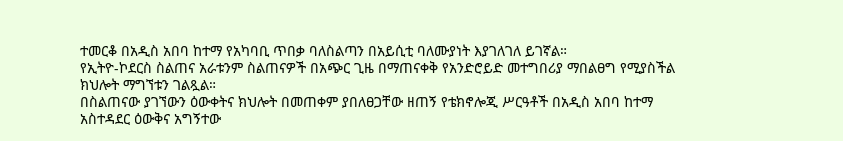ተመርቆ በአዲስ አበባ ከተማ የአካባቢ ጥበቃ ባለስልጣን በአይሲቲ ባለሙያነት እያገለገለ ይገኛል።
የኢትዮ-ኮደርስ ስልጠና አራቱንም ስልጠናዎች በአጭር ጊዜ በማጠናቀቅ የአንድሮይድ መተግበሪያ ማበልፀግ የሚያስችል ክህሎት ማግኘቱን ገልጿል።
በስልጠናው ያገኘውን ዕውቀትና ክህሎት በመጠቀም ያበለፀጋቸው ዘጠኝ የቴክኖሎጂ ሥርዓቶች በአዲስ አበባ ከተማ አስተዳደር ዕውቅና አግኝተው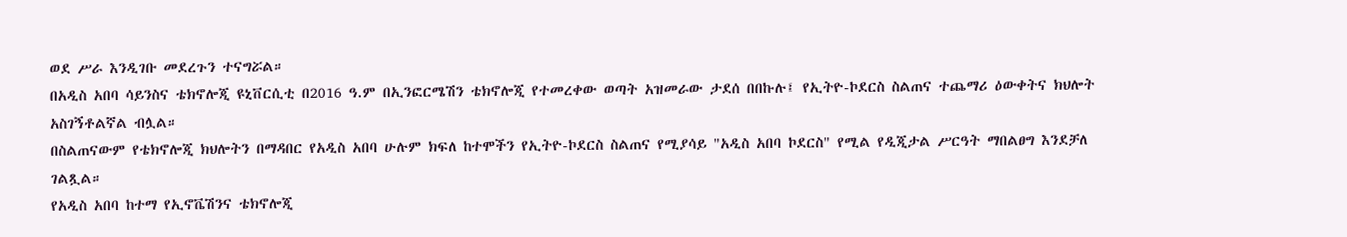ወደ ሥራ እንዲገቡ መደረጉን ተናግሯል።
በአዲስ አበባ ሳይንስና ቴክኖሎጂ ዩኒቨርሲቲ በ2016 ዓ.ም በኢንፎርሜሽን ቴክኖሎጂ የተመረቀው ወጣት አዝመራው ታደሰ በበኩሉ፤ የኢትዮ-ኮደርስ ስልጠና ተጨማሪ ዕውቀትና ክህሎት አስገኝቶልኛል ብሏል።
በስልጠናውም የቴክኖሎጂ ክህሎትን በማዳበር የአዲስ አበባ ሁሉም ክፍለ ከተሞችን የኢትዮ-ኮደርስ ስልጠና የሚያሳይ "አዲስ አበባ ኮደርስ" የሚል የዲጂታል ሥርዓት ማበልፀግ እንደቻለ ገልጿል።
የአዲስ አበባ ከተማ የኢኖቬሽንና ቴክኖሎጂ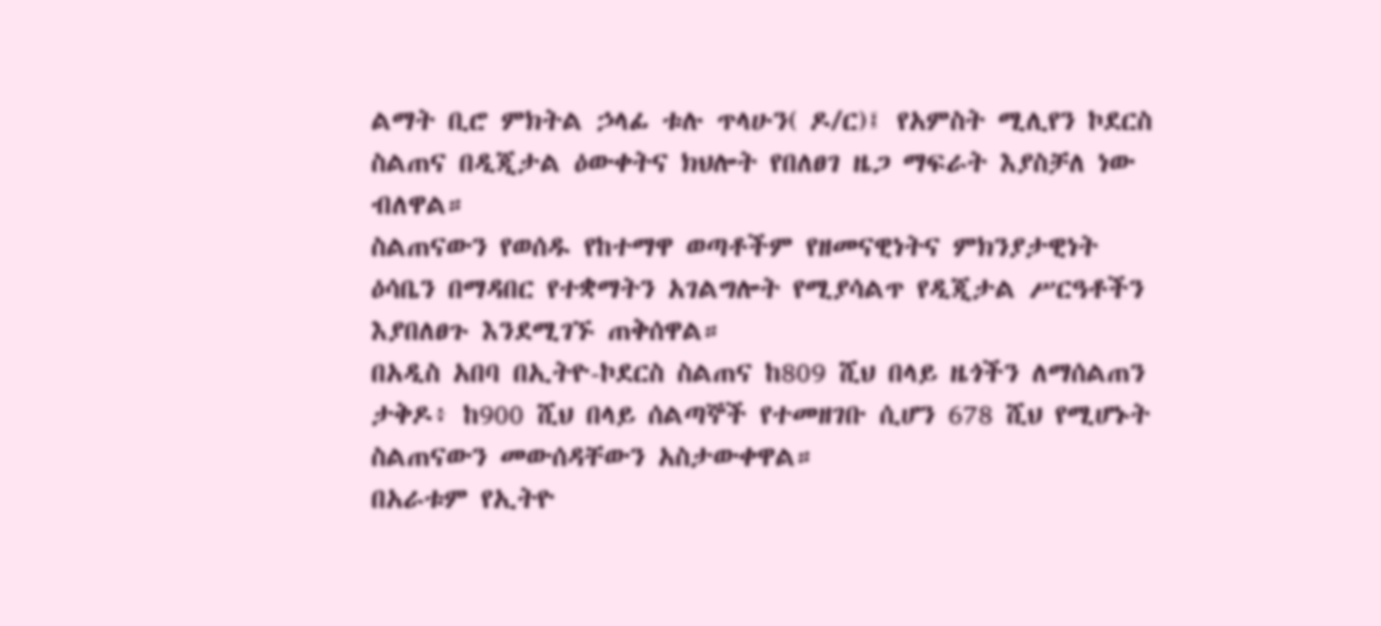ልማት ቢሮ ምክትል ኃላፊ ቱሉ ጥላሁን( ዶ/ር)፤ የአምስት ሚሊየን ኮደርስ ስልጠና በዲጂታል ዕውቀትና ክህሎት የበለፀገ ዜጋ ማፍራት እያስቻለ ነው ብለዋል።
ስልጠናውን የወሰዱ የከተማዋ ወጣቶችም የዘመናዊነትና ምክንያታዊነት ዕሳቤን በማዳበር የተቋማትን አገልግሎት የሚያሳልጥ የዲጂታል ሥርዓቶችን እያበለፀጉ እንደሚገኙ ጠቅሰዋል።
በአዲስ አበባ በኢትዮ-ኮደርስ ስልጠና ከ809 ሺህ በላይ ዜጎችን ለማሰልጠን ታቅዶ፥ ከ900 ሺህ በላይ ሰልጣኞች የተመዘገቡ ሲሆን 678 ሺህ የሚሆኑት ስልጠናውን መውሰዳቸውን አስታውቀዋል።
በአራቱም የኢትዮ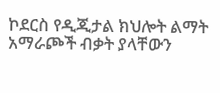ኮደርስ የዲጂታል ክህሎት ልማት አማራጮች ብቃት ያላቸውን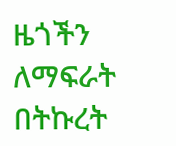ዜጎችን ለማፍራት በትኩረት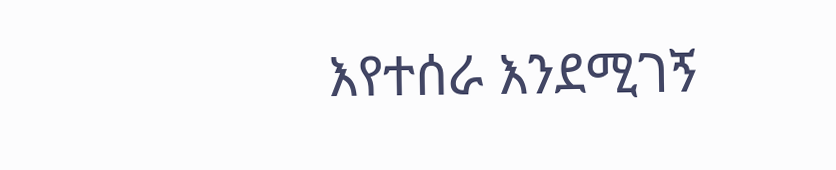እየተሰራ እንደሚገኝ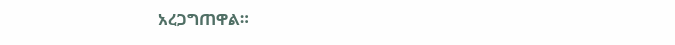አረጋግጠዋል።